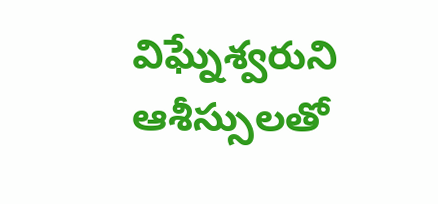విఘ్నేశ్వరుని ఆశీస్సులతో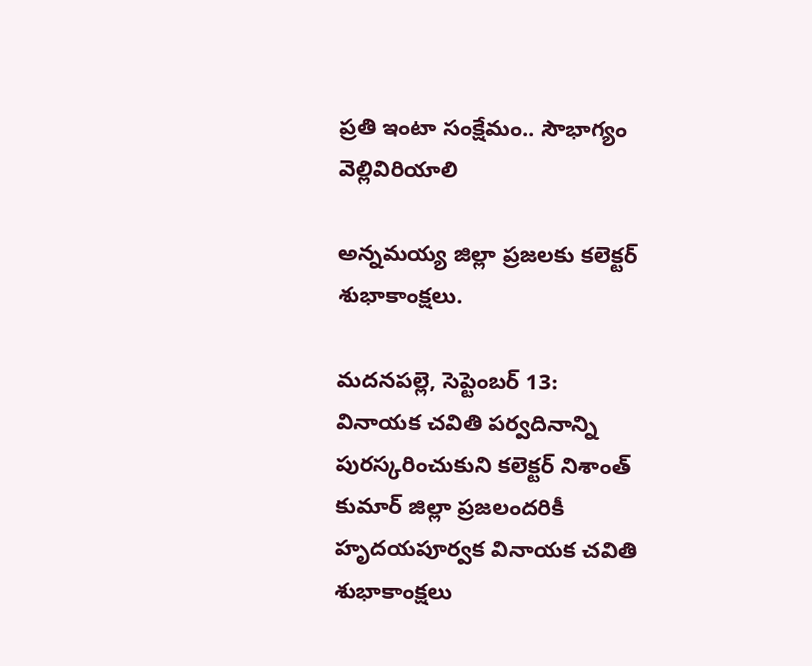ప్రతి ఇంటా సంక్షేమం.. సౌభాగ్యం వెల్లివిరియాలి

అన్నమయ్య జిల్లా ప్రజలకు కలెక్టర్ శుభాకాంక్షలు.

మదనపల్లె, సెప్టెంబర్ 13:
వినాయక చవితి పర్వదినాన్ని పురస్కరించుకుని కలెక్టర్ నిశాంత్ కుమార్ జిల్లా ప్రజలందరికీ హృదయపూర్వక వినాయక చవితి శుభాకాంక్షలు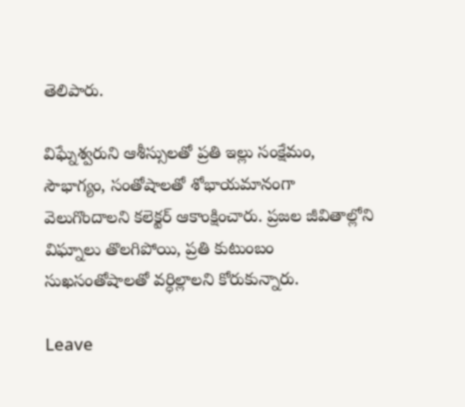తెలిపారు.

విఘ్నేశ్వరుని ఆశీస్సులతో ప్రతి ఇల్లు సంక్షేమం, సౌభాగ్యం, సంతోషాలతో శోభాయమానంగా వెలుగొందాలని కలెక్టర్ ఆకాంక్షించారు. ప్రజల జీవితాల్లోని విఘ్నాలు తొలగిపోయి, ప్రతి కుటుంబం సుఖసంతోషాలతో వర్ధిల్లాలని కోరుకున్నారు.

Leave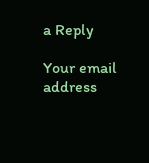a Reply

Your email address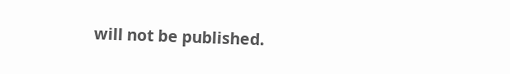will not be published.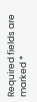Required fields are marked *